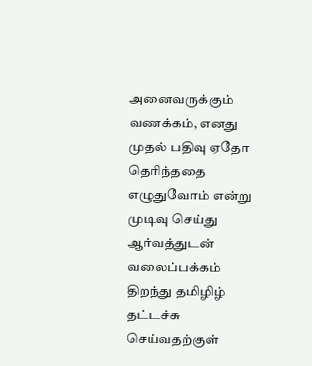அனைவருக்கும் வணக்கம், எனது முதல் பதிவு ஏதோ தெரிந்ததை எழுதுவோம் என்று முடிவு செய்து ஆர்வத்துடன் வலைப்பக்கம் திறந்து தமிழிழ் தட்டச்சு செய்வதற்குள்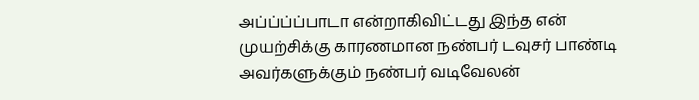அப்ப்ப்ப்பாடா என்றாகிவிட்டது இந்த என் முயற்சிக்கு காரணமான நண்பர் டவுசர் பாண்டி அவர்களுக்கும் நண்பர் வடிவேலன்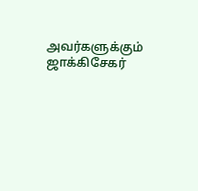அவர்களுக்கும் ஜாக்கிசேகர்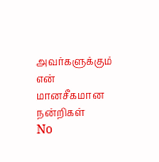அவர்களுக்கும் என் மானசீகமான நன்றிகள்
No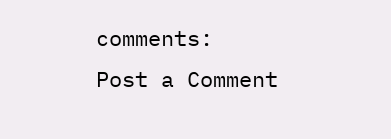comments:
Post a Comment